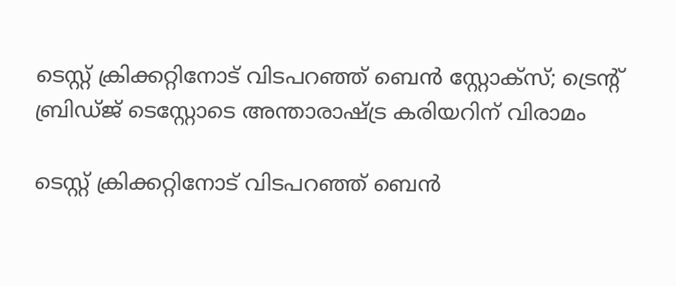ടെസ്റ്റ് ക്രിക്കറ്റിനോട് വിടപറഞ്ഞ് ബെൻ സ്റ്റോക്‌സ്; ട്രെന്റ് ബ്രിഡ്ജ് ടെസ്റ്റോടെ അന്താരാഷ്ട്ര കരിയറിന് വിരാമം

ടെസ്റ്റ് ക്രിക്കറ്റിനോട് വിടപറഞ്ഞ് ബെൻ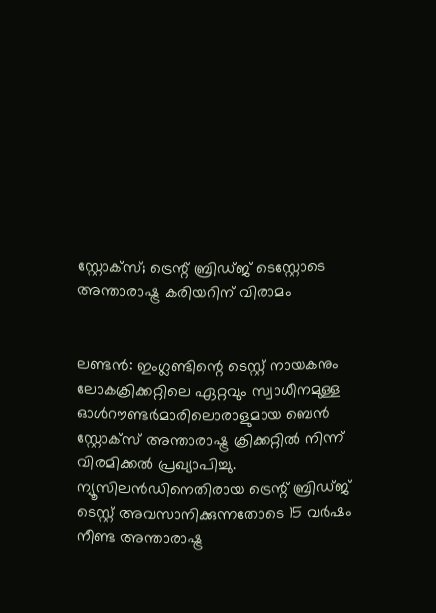സ്റ്റോക്‌സ്; ട്രെന്റ് ബ്രിഡ്ജ് ടെസ്റ്റോടെ അന്താരാഷ്ട്ര കരിയറിന് വിരാമം


ലണ്ടൻ: ഇംഗ്ലണ്ടിന്റെ ടെസ്റ്റ് നായകനും ലോകക്രിക്കറ്റിലെ ഏറ്റവും സ്വാധീനമുള്ള ഓൾറൗണ്ടർമാരിലൊരാളുമായ ബെൻ സ്റ്റോക്‌സ് അന്താരാഷ്ട്ര ക്രിക്കറ്റിൽ നിന്ന് വിരമിക്കൽ പ്രഖ്യാപിച്ചു. ന്യൂസിലൻഡിനെതിരായ ട്രെന്റ് ബ്രിഡ്ജ് ടെസ്റ്റ് അവസാനിക്കുന്നതോടെ 15 വർഷം നീണ്ട അന്താരാഷ്ട്ര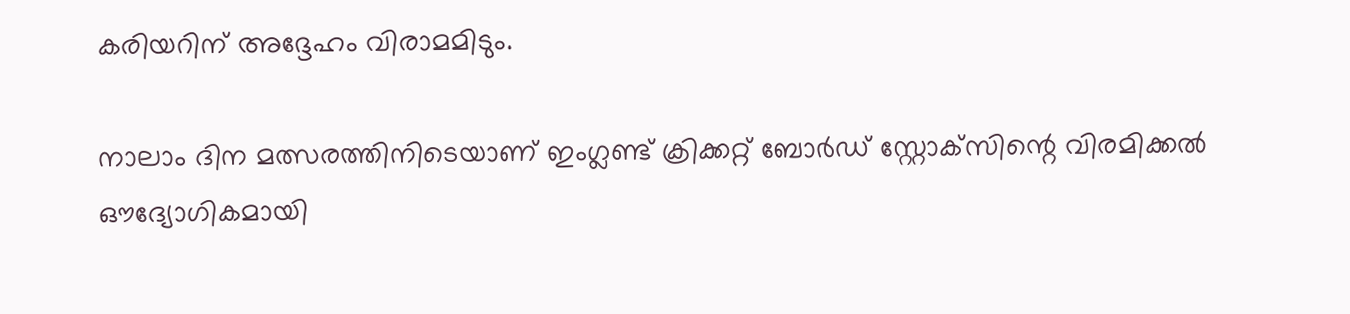കരിയറിന് അദ്ദേഹം വിരാമമിടും.

നാലാം ദിന മത്സരത്തിനിടെയാണ് ഇംഗ്ലണ്ട് ക്രിക്കറ്റ് ബോർഡ് സ്റ്റോക്‌സിന്റെ വിരമിക്കൽ ഔദ്യോഗികമായി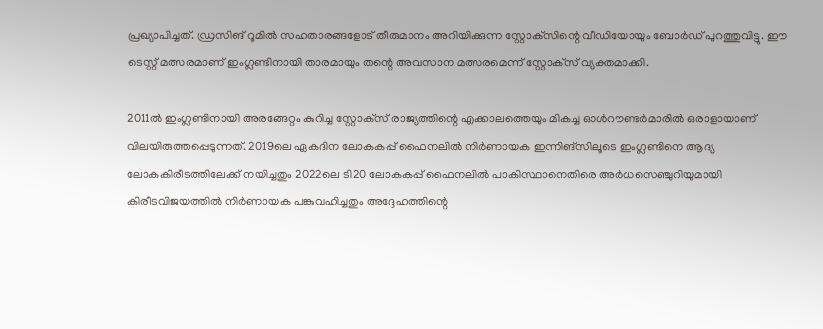പ്രഖ്യാപിച്ചത്. ഡ്രസിങ് റൂമിൽ സഹതാരങ്ങളോട് തീരുമാനം അറിയിക്കുന്ന സ്റ്റോക്‌സിന്റെ വീഡിയോയും ബോർഡ് പുറത്തുവിട്ടു. ഈ ടെസ്റ്റ് മത്സരമാണ് ഇംഗ്ലണ്ടിനായി താരമായും തന്റെ അവസാന മത്സരമെന്ന് സ്റ്റോക്‌സ് വ്യക്തമാക്കി.

2011ൽ ഇംഗ്ലണ്ടിനായി അരങ്ങേറ്റം കുറിച്ച സ്റ്റോക്‌സ് രാജ്യത്തിന്റെ എക്കാലത്തെയും മികച്ച ഓൾറൗണ്ടർമാരിൽ ഒരാളായാണ് വിലയിരുത്തപ്പെടുന്നത്. 2019ലെ ഏകദിന ലോകകപ്പ് ഫൈനലിൽ നിർണായക ഇന്നിങ്‌സിലൂടെ ഇംഗ്ലണ്ടിനെ ആദ്യ ലോകകിരീടത്തിലേക്ക് നയിച്ചതും 2022ലെ ടി20 ലോകകപ്പ് ഫൈനലിൽ പാകിസ്ഥാനെതിരെ അർധസെഞ്ചുറിയുമായി കിരീടവിജയത്തിൽ നിർണായക പങ്കുവഹിച്ചതും അദ്ദേഹത്തിന്റെ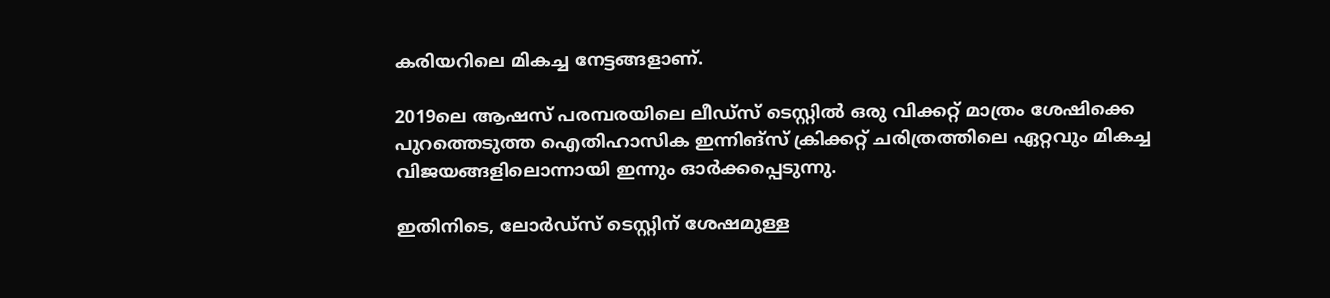കരിയറിലെ മികച്ച നേട്ടങ്ങളാണ്.

2019ലെ ആഷസ് പരമ്പരയിലെ ലീഡ്‌സ് ടെസ്റ്റിൽ ഒരു വിക്കറ്റ് മാത്രം ശേഷിക്കെ പുറത്തെടുത്ത ഐതിഹാസിക ഇന്നിങ്‌സ് ക്രിക്കറ്റ് ചരിത്രത്തിലെ ഏറ്റവും മികച്ച വിജയങ്ങളിലൊന്നായി ഇന്നും ഓർക്കപ്പെടുന്നു.

ഇതിനിടെ, ലോർഡ്‌സ് ടെസ്റ്റിന് ശേഷമുള്ള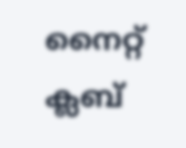നൈറ്റ് ക്ലബ്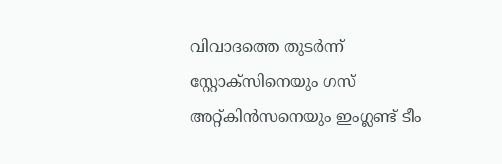വിവാദത്തെ തുടർന്ന് സ്റ്റോക്‌സിനെയും ഗസ് അറ്റ്കിൻസനെയും ഇംഗ്ലണ്ട് ടീം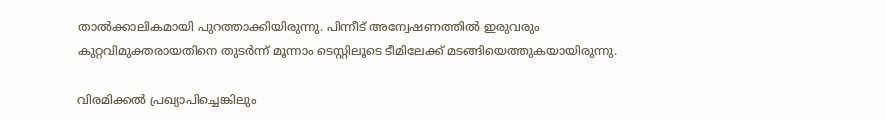താൽക്കാലികമായി പുറത്താക്കിയിരുന്നു. പിന്നീട് അന്വേഷണത്തിൽ ഇരുവരും കുറ്റവിമുക്തരായതിനെ തുടർന്ന് മൂന്നാം ടെസ്റ്റിലൂടെ ടീമിലേക്ക് മടങ്ങിയെത്തുകയായിരുന്നു.

വിരമിക്കൽ പ്രഖ്യാപിച്ചെങ്കിലും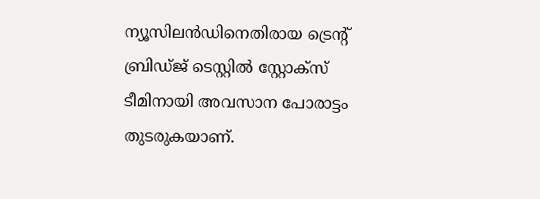ന്യൂസിലൻഡിനെതിരായ ട്രെന്റ് ബ്രിഡ്ജ് ടെസ്റ്റിൽ സ്റ്റോക്‌സ് ടീമിനായി അവസാന പോരാട്ടം തുടരുകയാണ്.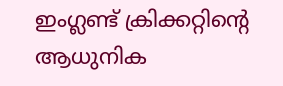ഇംഗ്ലണ്ട് ക്രിക്കറ്റിന്റെ ആധുനിക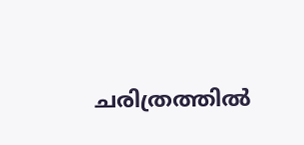ചരിത്രത്തിൽ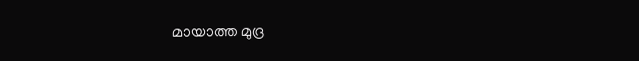മായാത്ത മുദ്ര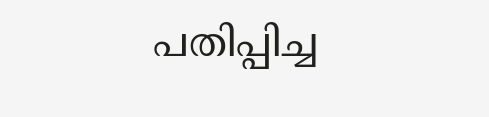പതിപ്പിച്ച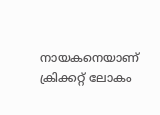നായകനെയാണ് ക്രിക്കറ്റ് ലോകം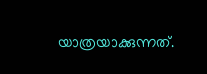യാത്രയാക്കുന്നത്.